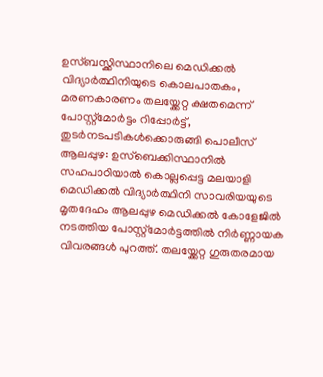ഉസ്ബസ്ക്കിസ്ഥാനിലെ മെഡിക്കൽ വിദ്യാർത്ഥിനിയുടെ കൊലപാതകം, മരണകാരണം തലയ്ക്കേറ്റ ക്ഷതമെന്ന് പോസ്റ്റ്മോർട്ടം റിപ്പോർട്ട്, തുടർനടപടികൾക്കൊരുങ്ങി പൊലീസ്
ആലപ്പുഴ: ഉസ്ബെക്കിസ്ഥാനിൽ സഹപാഠിയാൽ കൊല്ലപ്പെട്ട മലയാളി മെഡിക്കൽ വിദ്യാർത്ഥിനി സാവരിയയുടെ മൃതദേഹം ആലപ്പുഴ മെഡിക്കൽ കോളേജിൽ നടത്തിയ പോസ്റ്റ്മോർട്ടത്തിൽ നിർണ്ണായക വിവരങ്ങൾ പുറത്ത്. തലയ്ക്കേറ്റ ഗുരുതരമായ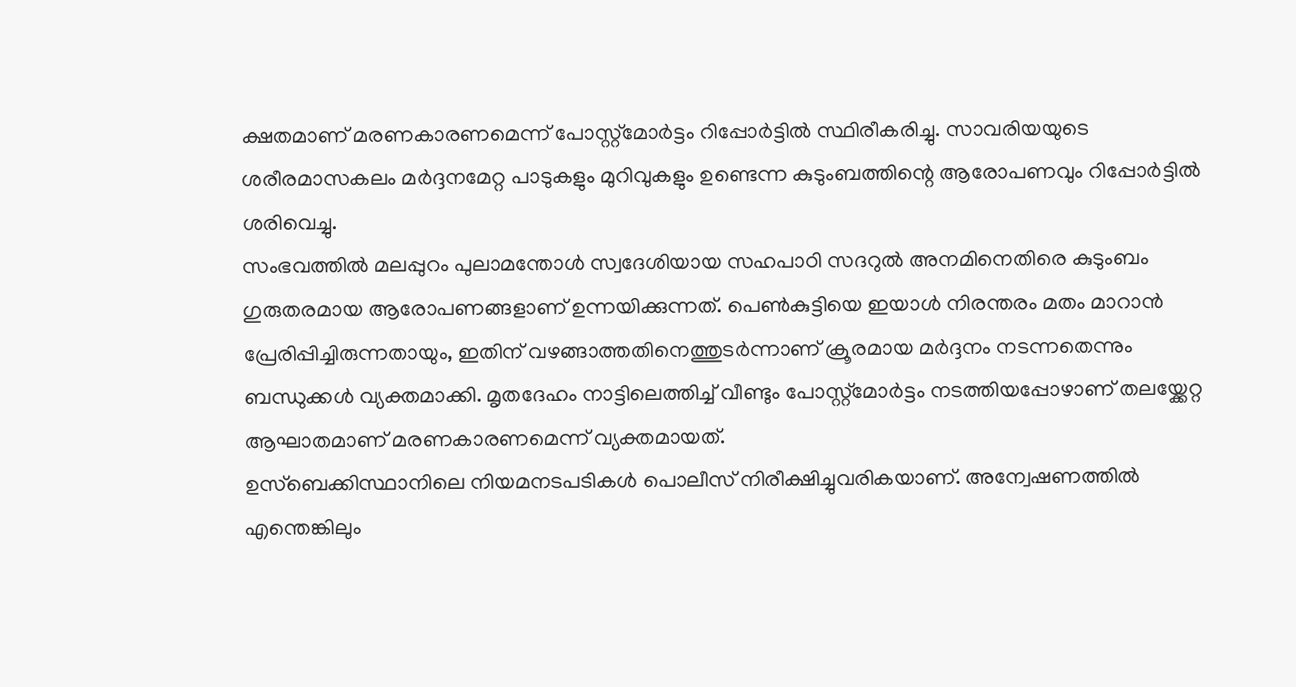ക്ഷതമാണ് മരണകാരണമെന്ന് പോസ്റ്റ്മോർട്ടം റിപ്പോർട്ടിൽ സ്ഥിരീകരിച്ചു. സാവരിയയുടെ ശരീരമാസകലം മർദ്ദനമേറ്റ പാടുകളും മുറിവുകളും ഉണ്ടെന്ന കുടുംബത്തിന്റെ ആരോപണവും റിപ്പോർട്ടിൽ ശരിവെച്ചു.
സംഭവത്തിൽ മലപ്പുറം പുലാമന്തോൾ സ്വദേശിയായ സഹപാഠി സദറുൽ അനമിനെതിരെ കുടുംബം ഗുരുതരമായ ആരോപണങ്ങളാണ് ഉന്നയിക്കുന്നത്. പെൺകുട്ടിയെ ഇയാൾ നിരന്തരം മതം മാറാൻ പ്രേരിപ്പിച്ചിരുന്നതായും, ഇതിന് വഴങ്ങാത്തതിനെത്തുടർന്നാണ് ക്രൂരമായ മർദ്ദനം നടന്നതെന്നും ബന്ധുക്കൾ വ്യക്തമാക്കി. മൃതദേഹം നാട്ടിലെത്തിച്ച് വീണ്ടും പോസ്റ്റ്മോർട്ടം നടത്തിയപ്പോഴാണ് തലയ്ക്കേറ്റ ആഘാതമാണ് മരണകാരണമെന്ന് വ്യക്തമായത്.
ഉസ്ബെക്കിസ്ഥാനിലെ നിയമനടപടികൾ പൊലീസ് നിരീക്ഷിച്ചുവരികയാണ്. അന്വേഷണത്തിൽ എന്തെങ്കിലും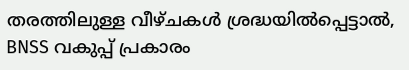തരത്തിലുള്ള വീഴ്ചകൾ ശ്രദ്ധയിൽപ്പെട്ടാൽ, BNSS വകുപ്പ് പ്രകാരം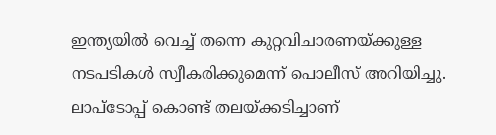ഇന്ത്യയിൽ വെച്ച് തന്നെ കുറ്റവിചാരണയ്ക്കുള്ള നടപടികൾ സ്വീകരിക്കുമെന്ന് പൊലീസ് അറിയിച്ചു. ലാപ്ടോപ്പ് കൊണ്ട് തലയ്ക്കടിച്ചാണ്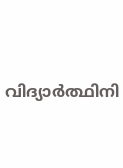വിദ്യാർത്ഥിനി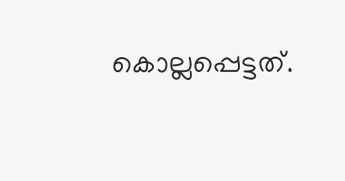കൊല്ലപ്പെട്ടത്.